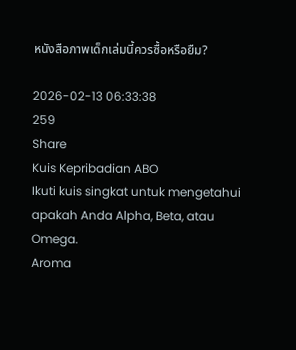หนังสือภาพเด็กเล่มนี้ควรซื้อหรือยืม?

2026-02-13 06:33:38
259
Share
Kuis Kepribadian ABO
Ikuti kuis singkat untuk mengetahui apakah Anda Alpha, Beta, atau Omega.
Aroma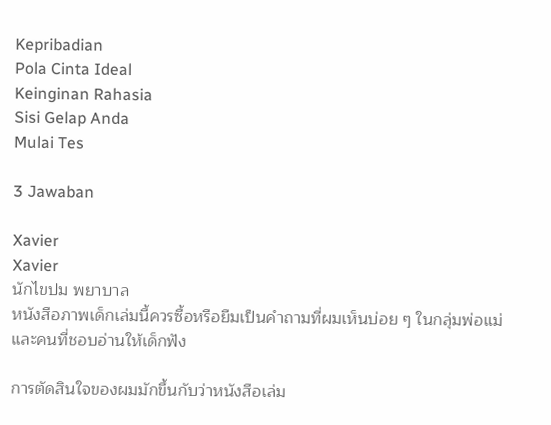Kepribadian
Pola Cinta Ideal
Keinginan Rahasia
Sisi Gelap Anda
Mulai Tes

3 Jawaban

Xavier
Xavier
นักไขปม พยาบาล
หนังสือภาพเด็กเล่มนี้ควรซื้อหรือยืมเป็นคำถามที่ผมเห็นบ่อย ๆ ในกลุ่มพ่อแม่และคนที่ชอบอ่านให้เด็กฟัง

การตัดสินใจของผมมักขึ้นกับว่าหนังสือเล่ม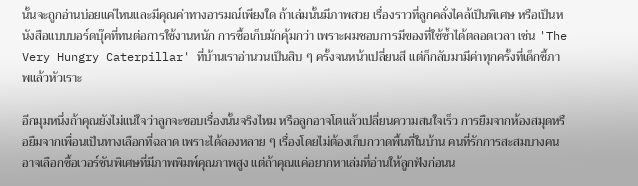นั้นจะถูกอ่านบ่อยแค่ไหนและมีคุณค่าทางอารมณ์เพียงใด ถ้าเล่มนั้นมีภาพสวย เรื่องราวที่ลูกคลั่งไคล้เป็นพิเศษ หรือเป็นหนังสือแบบบอร์ดบุ๊คที่ทนต่อการใช้งานหนัก การซื้อเก็บมักคุ้มกว่า เพราะผมชอบการมีของที่ใช้ซ้ำได้ตลอดเวลา เช่น 'The Very Hungry Caterpillar' ที่บ้านเราอ่านวนเป็นสิบ ๆ ครั้งจนหน้าเปลี่ยนสี แต่ก็กลับมามีค่าทุกครั้งที่เด็กชี้ภาพแล้วหัวเราะ

อีกมุมหนึ่งถ้าคุณยังไม่แน่ใจว่าลูกจะชอบเรื่องนั้นจริงไหม หรือลูกอาจโตแล้วเปลี่ยนความสนใจเร็ว การยืมจากห้องสมุดหรือยืมจากเพื่อนเป็นทางเลือกที่ฉลาด เพราะได้ลองหลาย ๆ เรื่องโดยไม่ต้องเก็บกวาดพื้นที่ในบ้าน คนที่รักการสะสมบางคนอาจเลือกซื้อเวอร์ชันพิเศษที่มีภาพพิมพ์คุณภาพสูง แต่ถ้าคุณแค่อยากหาเล่มที่อ่านให้ลูกฟังก่อนน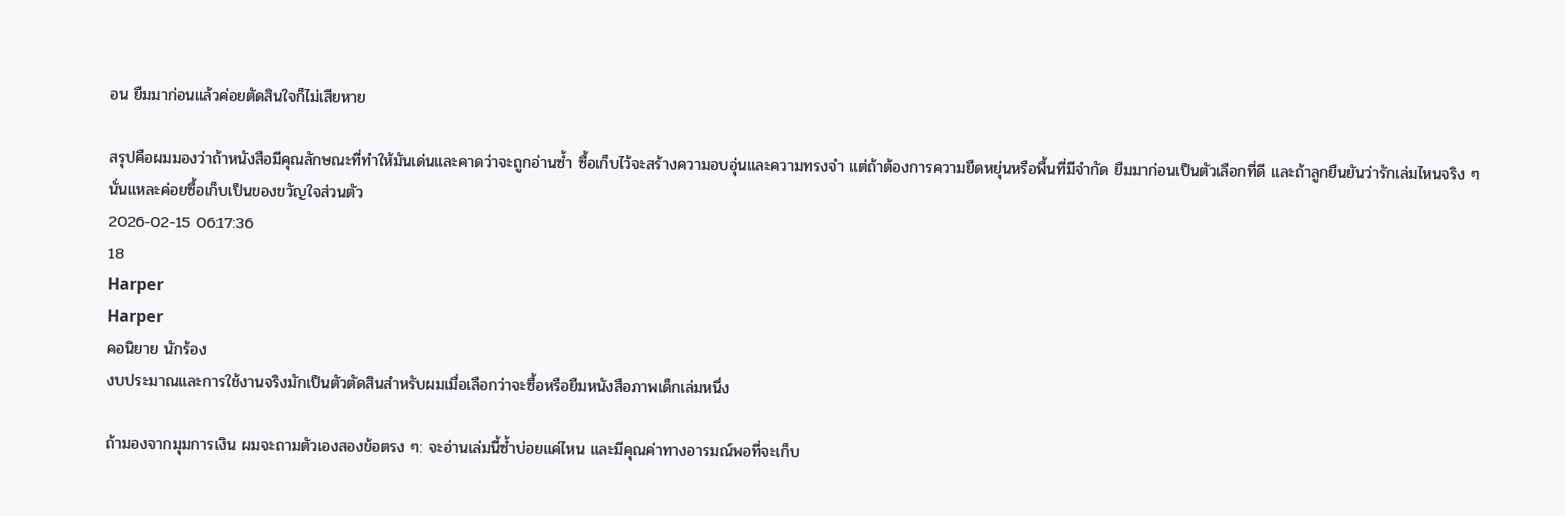อน ยืมมาก่อนแล้วค่อยตัดสินใจก็ไม่เสียหาย

สรุปคือผมมองว่าถ้าหนังสือมีคุณลักษณะที่ทำให้มันเด่นและคาดว่าจะถูกอ่านซ้ำ ซื้อเก็บไว้จะสร้างความอบอุ่นและความทรงจำ แต่ถ้าต้องการความยืดหยุ่นหรือพื้นที่มีจำกัด ยืมมาก่อนเป็นตัวเลือกที่ดี และถ้าลูกยืนยันว่ารักเล่มไหนจริง ๆ นั่นแหละค่อยซื้อเก็บเป็นของขวัญใจส่วนตัว
2026-02-15 06:17:36
18
Harper
Harper
คอนิยาย นักร้อง
งบประมาณและการใช้งานจริงมักเป็นตัวตัดสินสำหรับผมเมื่อเลือกว่าจะซื้อหรือยืมหนังสือภาพเด็กเล่มหนึ่ง

ถ้ามองจากมุมการเงิน ผมจะถามตัวเองสองข้อตรง ๆ: จะอ่านเล่มนี้ซ้ำบ่อยแค่ไหน และมีคุณค่าทางอารมณ์พอที่จะเก็บ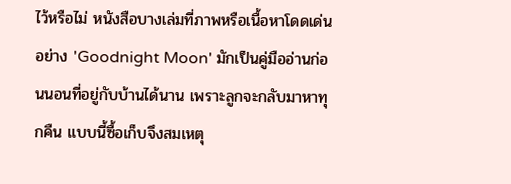ไว้หรือไม่ หนังสือบางเล่มที่ภาพหรือเนื้อหาโดดเด่นอย่าง 'Goodnight Moon' มักเป็นคู่มืออ่านก่อนนอนที่อยู่กับบ้านได้นาน เพราะลูกจะกลับมาหาทุกคืน แบบนี้ซื้อเก็บจึงสมเหตุ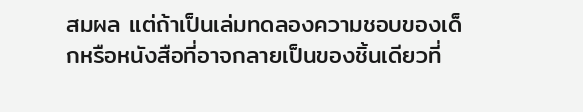สมผล แต่ถ้าเป็นเล่มทดลองความชอบของเด็กหรือหนังสือที่อาจกลายเป็นของชิ้นเดียวที่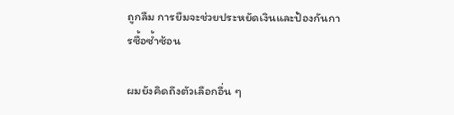ถูกลืม การยืมจะช่วยประหยัดเงินและป้องกันการซื้อซ้ำซ้อน

ผมยังคิดถึงตัวเลือกอื่น ๆ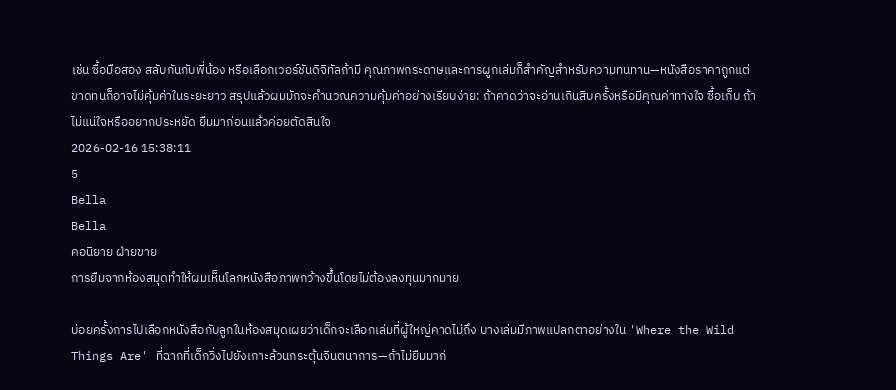เช่น ซื้อมือสอง สลับกันกับพี่น้อง หรือเลือกเวอร์ชันดิจิทัลถ้ามี คุณภาพกระดาษและการผูกเล่มก็สำคัญสำหรับความทนทาน—หนังสือราคาถูกแต่ขาดทนก็อาจไม่คุ้มค่าในระยะยาว สรุปแล้วผมมักจะคำนวณความคุ้มค่าอย่างเรียบง่าย: ถ้าคาดว่าจะอ่านเกินสิบครั้งหรือมีคุณค่าทางใจ ซื้อเก็บ ถ้าไม่แน่ใจหรืออยากประหยัด ยืมมาก่อนแล้วค่อยตัดสินใจ
2026-02-16 15:38:11
5
Bella
Bella
คอนิยาย ฝ่ายขาย
การยืมจากห้องสมุดทำให้ผมเห็นโลกหนังสือภาพกว้างขึ้นโดยไม่ต้องลงทุนมากมาย

บ่อยครั้งการไปเลือกหนังสือกับลูกในห้องสมุดเผยว่าเด็กจะเลือกเล่มที่ผู้ใหญ่คาดไม่ถึง บางเล่มมีภาพแปลกตาอย่างใน 'Where the Wild Things Are' ที่ฉากที่เด็กวิ่งไปยังเกาะล้วนกระตุ้นจินตนาการ—ถ้าไม่ยืมมาก่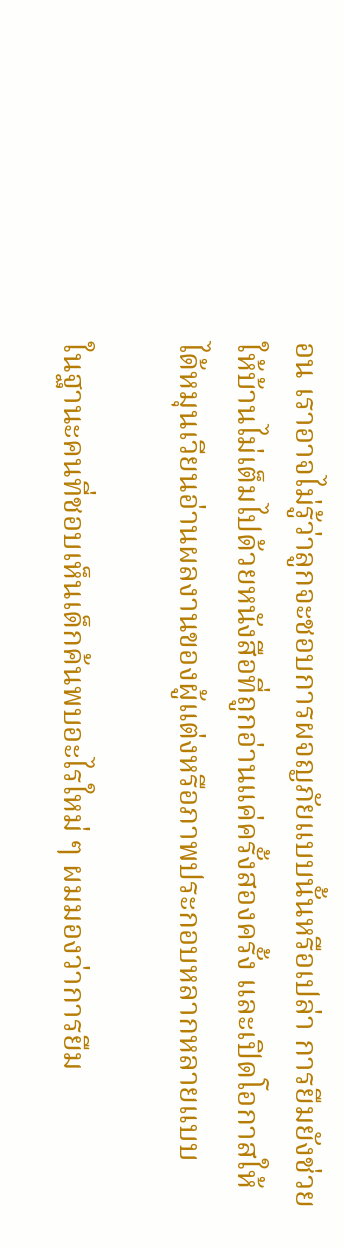อน เราอาจไม่รู้ว่าลูกจะชอบการผจญภัยแบบนั้นหรือเปล่า การยืมยังช่วยให้บ้านไม่เต็มไปด้วยหนังสือที่ถูกอ่านแค่ครั้งสองครั้ง และเปิดโอกาสให้ได้หมุนเวียนอ่านผลงานของผู้แต่งหรือภาพประกอบหลากหลายแบบ

ในฐานะคนที่ชอบเห็นเด็กค้นพบอะไรใหม่ ๆ ผมมองว่าการยืม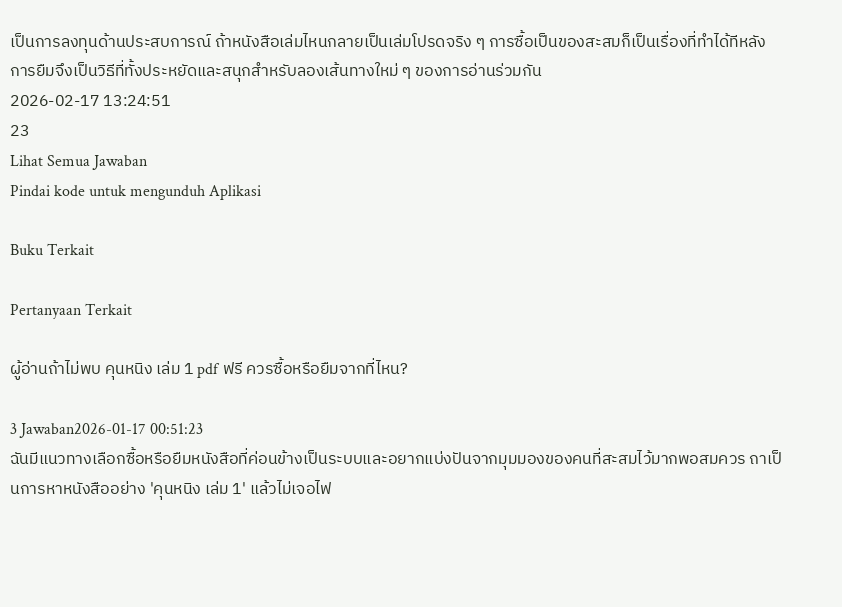เป็นการลงทุนด้านประสบการณ์ ถ้าหนังสือเล่มไหนกลายเป็นเล่มโปรดจริง ๆ การซื้อเป็นของสะสมก็เป็นเรื่องที่ทำได้ทีหลัง การยืมจึงเป็นวิธีที่ทั้งประหยัดและสนุกสำหรับลองเส้นทางใหม่ ๆ ของการอ่านร่วมกัน
2026-02-17 13:24:51
23
Lihat Semua Jawaban
Pindai kode untuk mengunduh Aplikasi

Buku Terkait

Pertanyaan Terkait

ผู้อ่านถ้าไม่พบ คุนหนิง เล่ม 1 pdf ฟรี ควรซื้อหรือยืมจากที่ไหน?

3 Jawaban2026-01-17 00:51:23
ฉันมีแนวทางเลือกซื้อหรือยืมหนังสือที่ค่อนข้างเป็นระบบและอยากแบ่งปันจากมุมมองของคนที่สะสมไว้มากพอสมควร ถาเป็นการหาหนังสืออย่าง 'คุนหนิง เล่ม 1' แล้วไม่เจอไฟ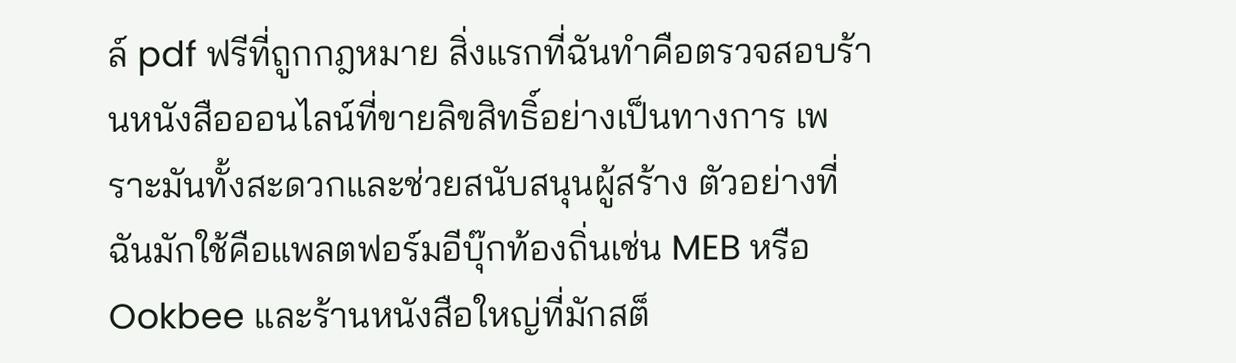ล์ pdf ฟรีที่ถูกกฎหมาย สิ่งแรกที่ฉันทำคือตรวจสอบร้านหนังสือออนไลน์ที่ขายลิขสิทธิ์อย่างเป็นทางการ เพราะมันทั้งสะดวกและช่วยสนับสนุนผู้สร้าง ตัวอย่างที่ฉันมักใช้คือแพลตฟอร์มอีบุ๊กท้องถิ่นเช่น MEB หรือ Ookbee และร้านหนังสือใหญ่ที่มักสต็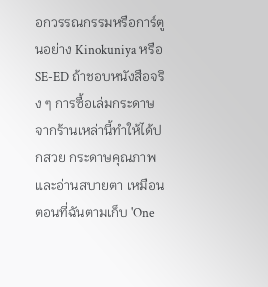อกวรรณกรรมหรือการ์ตูนอย่าง Kinokuniya หรือ SE-ED ถ้าชอบหนังสือจริง ๆ การซื้อเล่มกระดาษจากร้านเหล่านี้ทำให้ได้ปกสวย กระดาษคุณภาพ และอ่านสบายตา เหมือนตอนที่ฉันตามเก็บ 'One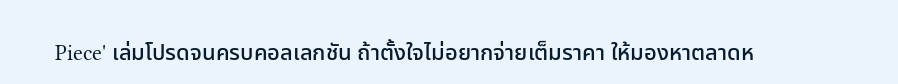Piece' เล่มโปรดจนครบคอลเลกชัน ถ้าตั้งใจไม่อยากจ่ายเต็มราคา ให้มองหาตลาดห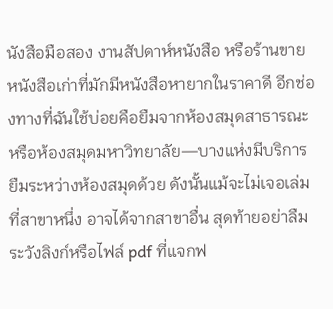นังสือมือสอง งานสัปดาห์หนังสือ หรือร้านขายหนังสือเก่าที่มักมีหนังสือหายากในราคาดี อีกช่องทางที่ฉันใช้บ่อยคือยืมจากห้องสมุดสาธารณะหรือห้องสมุดมหาวิทยาลัย—บางแห่งมีบริการยืมระหว่างห้องสมุดด้วย ดังนั้นแม้จะไม่เจอเล่มที่สาขาหนึ่ง อาจได้จากสาขาอื่น สุดท้ายอย่าลืมระวังลิงก์หรือไฟล์ pdf ที่แจกฟ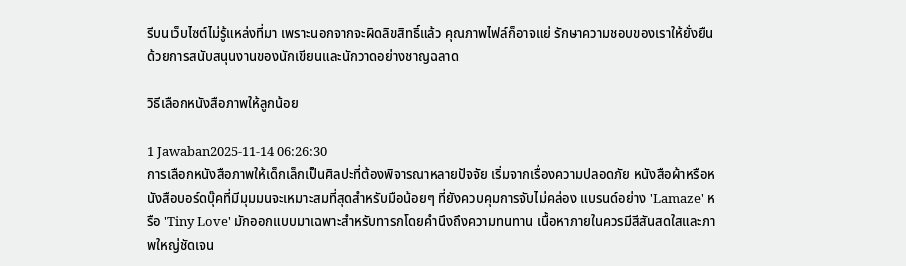รีบนเว็บไซต์ไม่รู้แหล่งที่มา เพราะนอกจากจะผิดลิขสิทธิ์แล้ว คุณภาพไฟล์ก็อาจแย่ รักษาความชอบของเราให้ยั่งยืนด้วยการสนับสนุนงานของนักเขียนและนักวาดอย่างชาญฉลาด

วิธีเลือกหนังสือภาพให้ลูกน้อย

1 Jawaban2025-11-14 06:26:30
การเลือกหนังสือภาพให้เด็กเล็กเป็นศิลปะที่ต้องพิจารณาหลายปัจจัย เริ่มจากเรื่องความปลอดภัย หนังสือผ้าหรือหนังสือบอร์ดบุ๊คที่มีมุมมนจะเหมาะสมที่สุดสำหรับมือน้อยๆ ที่ยังควบคุมการจับไม่คล่อง แบรนด์อย่าง 'Lamaze' หรือ 'Tiny Love' มักออกแบบมาเฉพาะสำหรับทารกโดยคำนึงถึงความทนทาน เนื้อหาภายในควรมีสีสันสดใสและภาพใหญ่ชัดเจน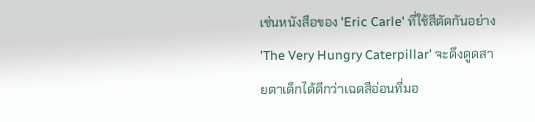เช่นหนังสือของ 'Eric Carle' ที่ใช้สีตัดกันอย่าง 'The Very Hungry Caterpillar' จะดึงดูดสายตาเด็กได้ดีกว่าเฉดสีอ่อนที่มอ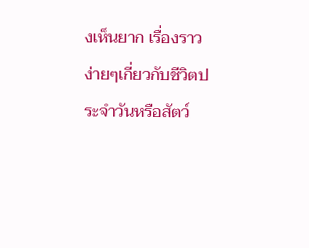งเห็นยาก เรื่องราวง่ายๆเกี่ยวกับชีวิตประจำวันหรือสัตว์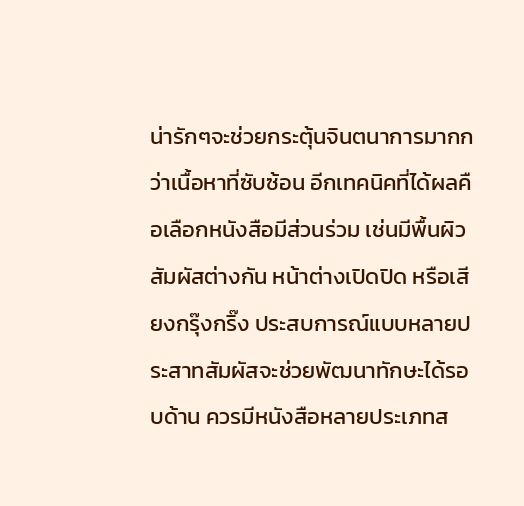น่ารักๆจะช่วยกระตุ้นจินตนาการมากกว่าเนื้อหาที่ซับซ้อน อีกเทคนิคที่ได้ผลคือเลือกหนังสือมีส่วนร่วม เช่นมีพื้นผิวสัมผัสต่างกัน หน้าต่างเปิดปิด หรือเสียงกรุ๊งกริ๊ง ประสบการณ์แบบหลายประสาทสัมผัสจะช่วยพัฒนาทักษะได้รอบด้าน ควรมีหนังสือหลายประเภทส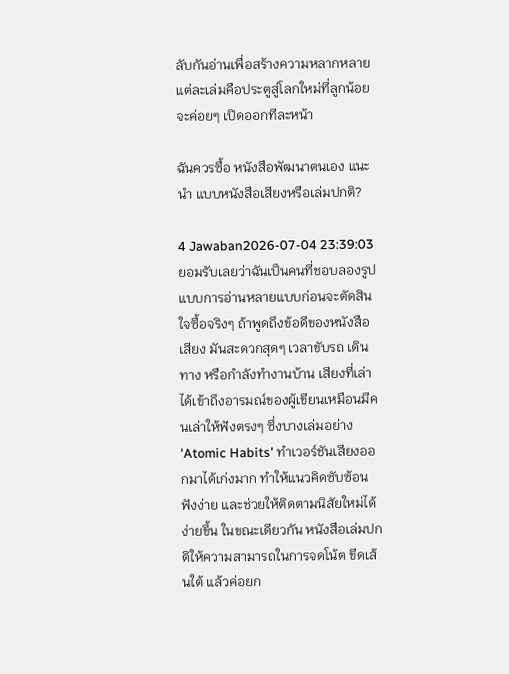ลับกันอ่านเพื่อสร้างความหลากหลาย แต่ละเล่มคือประตูสู่โลกใหม่ที่ลูกน้อยจะค่อยๆ เปิดออกทีละหน้า

ฉันควรซื้อ หนังสือพัฒนาตนเอง แนะนํา แบบหนังสือเสียงหรือเล่มปกติ?

4 Jawaban2026-07-04 23:39:03
ยอมรับเลยว่าฉันเป็นคนที่ชอบลองรูปแบบการอ่านหลายแบบก่อนจะตัดสินใจซื้อจริงๆ ถ้าพูดถึงข้อดีของหนังสือเสียง มันสะดวกสุดๆ เวลาขับรถ เดินทาง หรือกำลังทำงานบ้าน เสียงที่เล่าได้เข้าถึงอารมณ์ของผู้เขียนเหมือนมีคนเล่าให้ฟังตรงๆ ซึ่งบางเล่มอย่าง 'Atomic Habits' ทำเวอร์ชันเสียงออกมาได้เก่งมาก ทำให้แนวคิดซับซ้อนฟังง่าย และช่วยให้ติดตามนิสัยใหม่ได้ง่ายขึ้น ในขณะเดียวกัน หนังสือเล่มปกติให้ความสามารถในการจดโน้ต ขีดเส้นใต้ แล้วค่อยก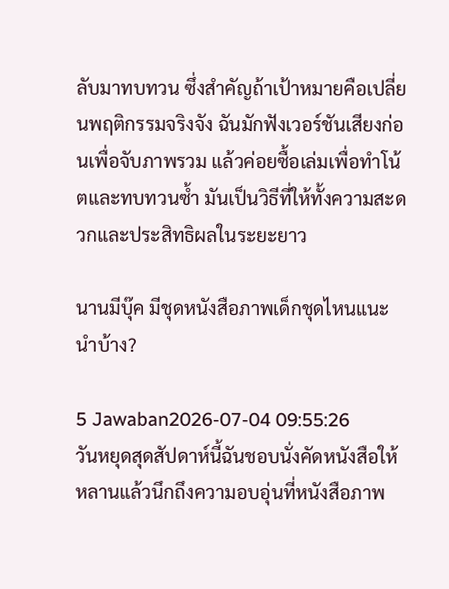ลับมาทบทวน ซึ่งสำคัญถ้าเป้าหมายคือเปลี่ยนพฤติกรรมจริงจัง ฉันมักฟังเวอร์ชันเสียงก่อนเพื่อจับภาพรวม แล้วค่อยซื้อเล่มเพื่อทำโน้ตและทบทวนซ้ำ มันเป็นวิธีที่ให้ทั้งความสะดวกและประสิทธิผลในระยะยาว

นานมีบุ๊ค มีชุดหนังสือภาพเด็กชุดไหนแนะนำบ้าง?

5 Jawaban2026-07-04 09:55:26
วันหยุดสุดสัปดาห์นี้ฉันชอบนั่งคัดหนังสือให้หลานแล้วนึกถึงความอบอุ่นที่หนังสือภาพ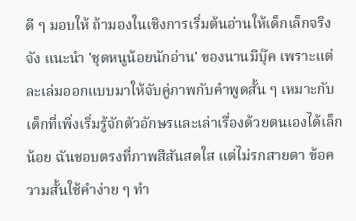ดี ๆ มอบให้ ถ้ามองในเชิงการเริ่มต้นอ่านให้เด็กเล็กจริงจัง แนะนำ 'ชุดหนูน้อยนักอ่าน' ของนานมีบุ๊ค เพราะแต่ละเล่มออกแบบมาให้จับคู่ภาพกับคำพูดสั้น ๆ เหมาะกับเด็กที่เพิ่งเริ่มรู้จักตัวอักษรและเล่าเรื่องด้วยตนเองได้เล็กน้อย ฉันชอบตรงที่ภาพสีสันสดใส แต่ไม่รกสายตา ข้อความสั้นใช้คำง่าย ๆ ทำ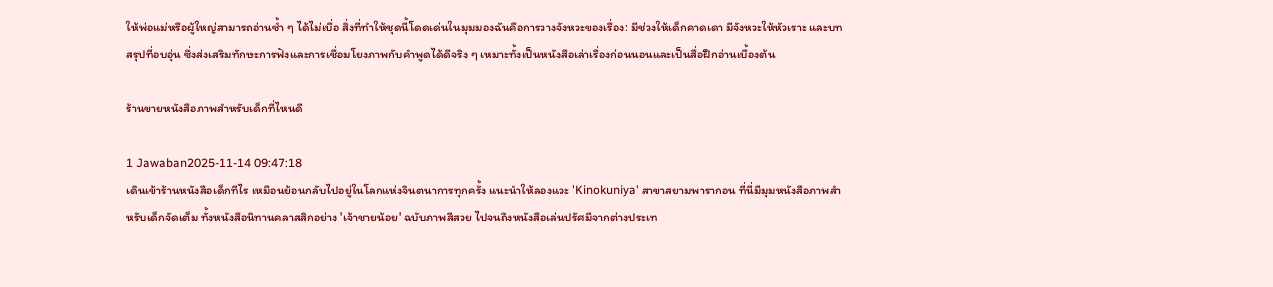ให้พ่อแม่หรือผู้ใหญ่สามารถอ่านซ้ำ ๆ ได้ไม่เบื่อ สิ่งที่ทำให้ชุดนี้โดดเด่นในมุมมองฉันคือการวางจังหวะของเรื่อง: มีช่วงให้เด็กคาดเดา มีจังหวะให้หัวเราะ และบทสรุปที่อบอุ่น ซึ่งส่งเสริมทักษะการฟังและการเชื่อมโยงภาพกับคำพูดได้ดีจริง ๆ เหมาะทั้งเป็นหนังสือเล่าเรื่องก่อนนอนและเป็นสื่อฝึกอ่านเบื้องต้น

ร้านขายหนังสือภาพสำหรับเด็กที่ไหนดี

1 Jawaban2025-11-14 09:47:18
เดินเข้าร้านหนังสือเด็กทีไร เหมือนย้อนกลับไปอยู่ในโลกแห่งจินตนาการทุกครั้ง แนะนำให้ลองแวะ 'Kinokuniya' สาขาสยามพารากอน ที่นี่มีมุมหนังสือภาพสำหรับเด็กจัดเต็ม ทั้งหนังสือนิทานคลาสสิกอย่าง 'เจ้าชายน้อย' ฉบับภาพสีสวย ไปจนถึงหนังสือเล่นปรัศมีจากต่างประเท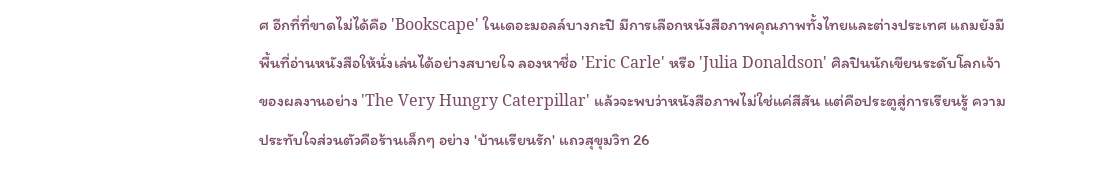ศ อีกที่ที่ขาดไม่ได้คือ 'Bookscape' ในเดอะมอลล์บางกะปิ มีการเลือกหนังสือภาพคุณภาพทั้งไทยและต่างประเทศ แถมยังมีพื้นที่อ่านหนังสือให้นั่งเล่นได้อย่างสบายใจ ลองหาชื่อ 'Eric Carle' หรือ 'Julia Donaldson' ศิลปินนักเขียนระดับโลกเจ้าของผลงานอย่าง 'The Very Hungry Caterpillar' แล้วจะพบว่าหนังสือภาพไม่ใช่แค่สีสัน แต่คือประตูสู่การเรียนรู้ ความประทับใจส่วนตัวคือร้านเล็กๆ อย่าง 'บ้านเรียนรัก' แถวสุขุมวิท 26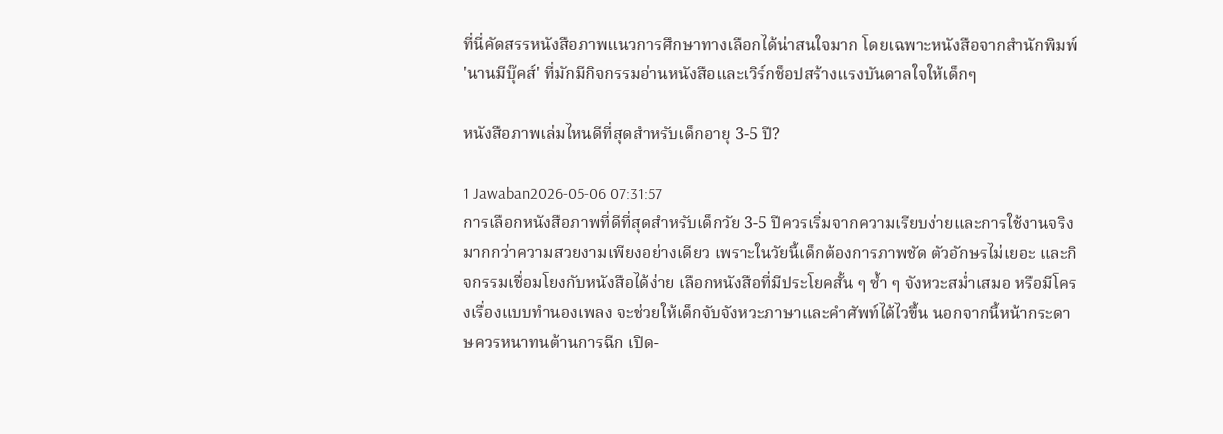ที่นี่คัดสรรหนังสือภาพแนวการศึกษาทางเลือกได้น่าสนใจมาก โดยเฉพาะหนังสือจากสำนักพิมพ์ 'นานมีบุ๊คส์' ที่มักมีกิจกรรมอ่านหนังสือและเวิร์กช็อปสร้างแรงบันดาลใจให้เด็กๆ

หนังสือภาพเล่มไหนดีที่สุดสำหรับเด็กอายุ 3-5 ปี?

1 Jawaban2026-05-06 07:31:57
การเลือกหนังสือภาพที่ดีที่สุดสำหรับเด็กวัย 3-5 ปีควรเริ่มจากความเรียบง่ายและการใช้งานจริงมากกว่าความสวยงามเพียงอย่างเดียว เพราะในวัยนี้เด็กต้องการภาพชัด ตัวอักษรไม่เยอะ และกิจกรรมเชื่อมโยงกับหนังสือได้ง่าย เลือกหนังสือที่มีประโยคสั้น ๆ ซ้ำ ๆ จังหวะสม่ำเสมอ หรือมีโครงเรื่องแบบทำนองเพลง จะช่วยให้เด็กจับจังหวะภาษาและคำศัพท์ได้ไวขึ้น นอกจากนี้หน้ากระดาษควรหนาทนต้านการฉีก เปิด-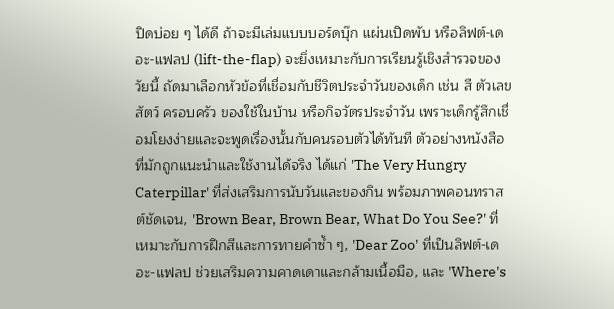ปิดบ่อย ๆ ได้ดี ถ้าจะมีเล่มแบบบอร์ดบุ๊ก แผ่นเปิดพับ หรือลิฟต์-เดอะ-แฟลป (lift-the-flap) จะยิ่งเหมาะกับการเรียนรู้เชิงสำรวจของวัยนี้ ถัดมาเลือกหัวข้อที่เชื่อมกับชีวิตประจำวันของเด็ก เช่น สี ตัวเลข สัตว์ ครอบครัว ของใช้ในบ้าน หรือกิจวัตรประจำวัน เพราะเด็กรู้สึกเชื่อมโยงง่ายและจะพูดเรื่องนั้นกับคนรอบตัวได้ทันที ตัวอย่างหนังสือที่มักถูกแนะนำและใช้งานได้จริง ได้แก่ 'The Very Hungry Caterpillar' ที่ส่งเสริมการนับวันและของกิน พร้อมภาพคอนทราสต์ชัดเจน, 'Brown Bear, Brown Bear, What Do You See?' ที่เหมาะกับการฝึกสีและการทายคำซ้ำ ๆ, 'Dear Zoo' ที่เป็นลิฟต์-เดอะ-แฟลป ช่วยเสริมความคาดเดาและกล้ามเนื้อมือ, และ 'Where's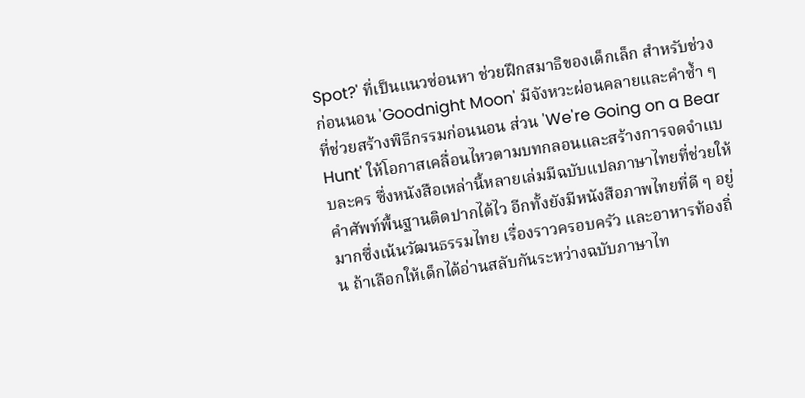Spot?' ที่เป็นแนวซ่อนหา ช่วยฝึกสมาธิของเด็กเล็ก สำหรับช่วงก่อนนอน 'Goodnight Moon' มีจังหวะผ่อนคลายและคำซ้ำ ๆ ที่ช่วยสร้างพิธีกรรมก่อนนอน ส่วน 'We're Going on a Bear Hunt' ให้โอกาสเคลื่อนไหวตามบทกลอนและสร้างการจดจำแบบละคร ซึ่งหนังสือเหล่านี้หลายเล่มมีฉบับแปลภาษาไทยที่ช่วยให้คำศัพท์พื้นฐานติดปากได้ไว อีกทั้งยังมีหนังสือภาพไทยที่ดี ๆ อยู่มากซึ่งเน้นวัฒนธรรมไทย เรื่องราวครอบครัว และอาหารท้องถิ่น ถ้าเลือกให้เด็กได้อ่านสลับกันระหว่างฉบับภาษาไท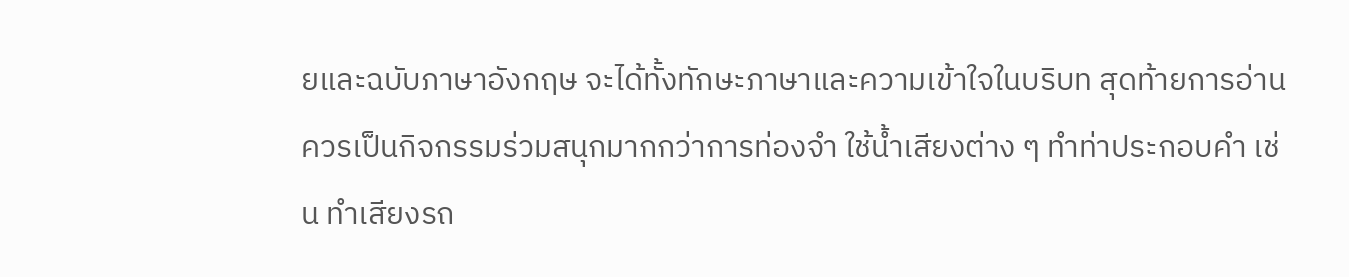ยและฉบับภาษาอังกฤษ จะได้ทั้งทักษะภาษาและความเข้าใจในบริบท สุดท้ายการอ่านควรเป็นกิจกรรมร่วมสนุกมากกว่าการท่องจำ ใช้น้ำเสียงต่าง ๆ ทำท่าประกอบคำ เช่น ทำเสียงรถ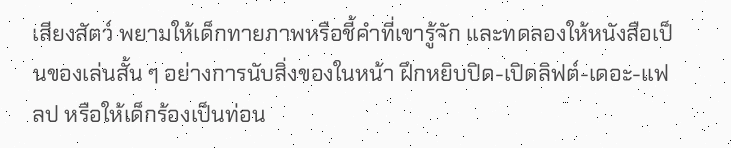เสียงสัตว์ พยามให้เด็กทายภาพหรือชี้คำที่เขารู้จัก และทดลองให้หนังสือเป็นของเล่นสั้น ๆ อย่างการนับสิ่งของในหน้า ฝึกหยิบปิด-เปิดลิฟต์-เดอะ-แฟลป หรือให้เด็กร้องเป็นท่อน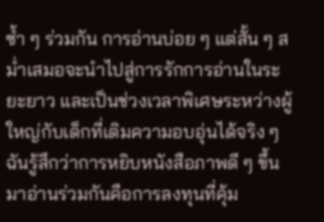ซ้ำ ๆ ร่วมกัน การอ่านบ่อย ๆ แต่สั้น ๆ สม่ำเสมอจะนำไปสู่การรักการอ่านในระยะยาว และเป็นช่วงเวลาพิเศษระหว่างผู้ใหญ่กับเด็กที่เติมความอบอุ่นได้จริง ๆ ฉันรู้สึกว่าการหยิบหนังสือภาพดี ๆ ขึ้นมาอ่านร่วมกันคือการลงทุนที่คุ้ม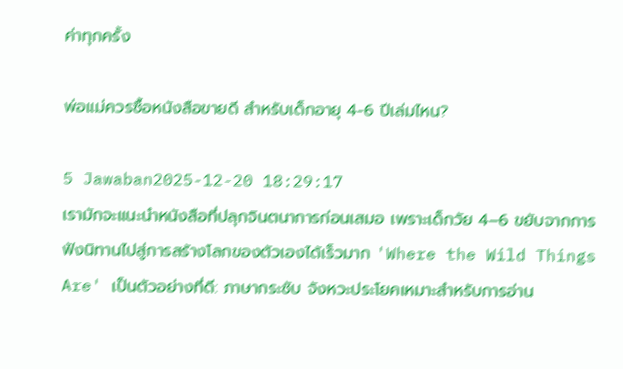ค่าทุกครั้ง

พ่อแม่ควรซื้อหนังสือขายดี สำหรับเด็กอายุ 4-6 ปีเล่มไหน?

5 Jawaban2025-12-20 18:29:17
เรามักจะแนะนำหนังสือที่ปลุกจินตนาการก่อนเสมอ เพราะเด็กวัย 4–6 ขยับจากการฟังนิทานไปสู่การสร้างโลกของตัวเองได้เร็วมาก 'Where the Wild Things Are' เป็นตัวอย่างที่ดี: ภาษากระชับ จังหวะประโยคเหมาะสำหรับการอ่าน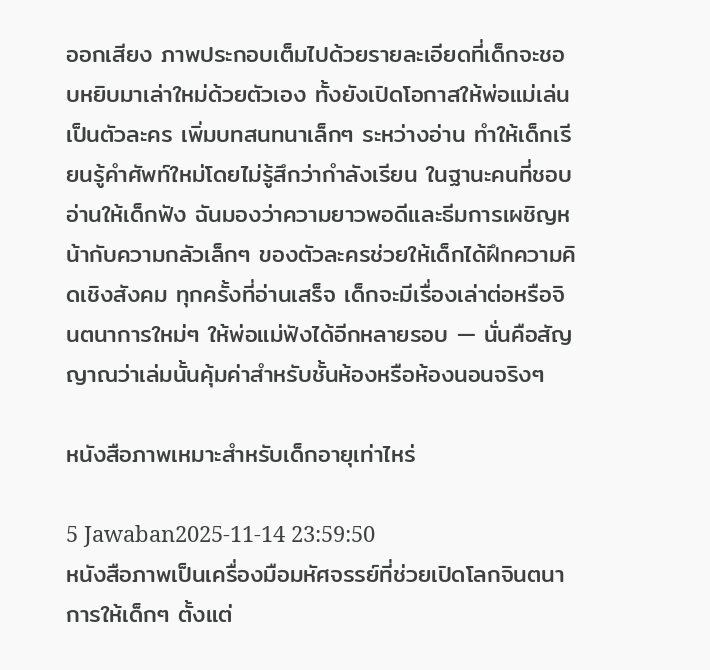ออกเสียง ภาพประกอบเต็มไปด้วยรายละเอียดที่เด็กจะชอบหยิบมาเล่าใหม่ด้วยตัวเอง ทั้งยังเปิดโอกาสให้พ่อแม่เล่นเป็นตัวละคร เพิ่มบทสนทนาเล็กๆ ระหว่างอ่าน ทำให้เด็กเรียนรู้คำศัพท์ใหม่โดยไม่รู้สึกว่ากำลังเรียน ในฐานะคนที่ชอบอ่านให้เด็กฟัง ฉันมองว่าความยาวพอดีและธีมการเผชิญหน้ากับความกลัวเล็กๆ ของตัวละครช่วยให้เด็กได้ฝึกความคิดเชิงสังคม ทุกครั้งที่อ่านเสร็จ เด็กจะมีเรื่องเล่าต่อหรือจินตนาการใหม่ๆ ให้พ่อแม่ฟังได้อีกหลายรอบ — นั่นคือสัญญาณว่าเล่มนั้นคุ้มค่าสำหรับชั้นห้องหรือห้องนอนจริงๆ

หนังสือภาพเหมาะสำหรับเด็กอายุเท่าไหร่

5 Jawaban2025-11-14 23:59:50
หนังสือภาพเป็นเครื่องมือมหัศจรรย์ที่ช่วยเปิดโลกจินตนาการให้เด็กๆ ตั้งแต่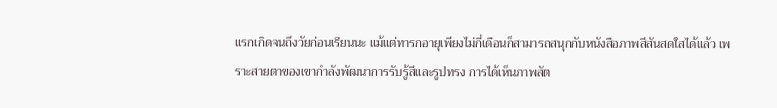แรกเกิดจนถึงวัยก่อนเรียนนะ แม้แต่ทารกอายุเพียงไม่กี่เดือนก็สามารถสนุกกับหนังสือภาพสีสันสดใสได้แล้ว เพราะสายตาของเขากำลังพัฒนาการรับรู้สีและรูปทรง การได้เห็นภาพสัต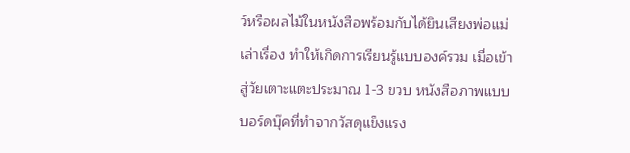ว์หรือผลไม้ในหนังสือพร้อมกับได้ยินเสียงพ่อแม่เล่าเรื่อง ทำให้เกิดการเรียนรู้แบบองค์รวม เมื่อเข้าสู่วัยเตาะแตะประมาณ 1-3 ขวบ หนังสือภาพแบบบอร์ดบุ๊คที่ทำจากวัสดุแข็งแรง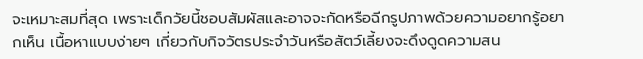จะเหมาะสมที่สุด เพราะเด็กวัยนี้ชอบสัมผัสและอาจจะกัดหรือฉีกรูปภาพด้วยความอยากรู้อยากเห็น เนื้อหาแบบง่ายๆ เกี่ยวกับกิจวัตรประจำวันหรือสัตว์เลี้ยงจะดึงดูดความสน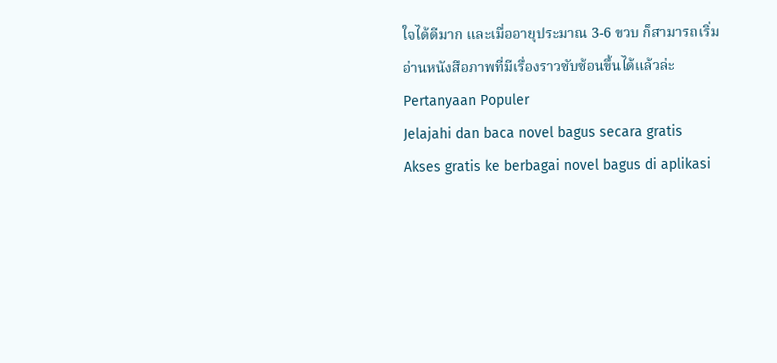ใจได้ดีมาก และเมื่ออายุประมาณ 3-6 ขวบ ก็สามารถเริ่มอ่านหนังสือภาพที่มีเรื่องราวซับซ้อนขึ้นได้แล้วล่ะ
Pertanyaan Populer
Jelajahi dan baca novel bagus secara gratis
Akses gratis ke berbagai novel bagus di aplikasi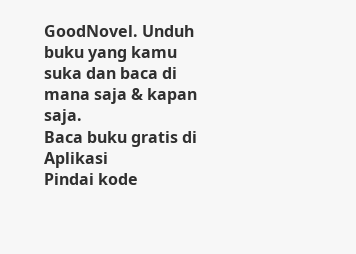GoodNovel. Unduh buku yang kamu suka dan baca di mana saja & kapan saja.
Baca buku gratis di Aplikasi
Pindai kode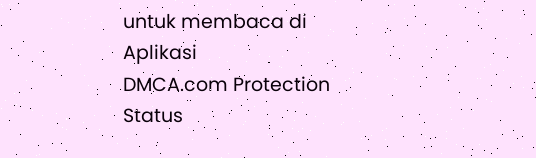untuk membaca di Aplikasi
DMCA.com Protection Status